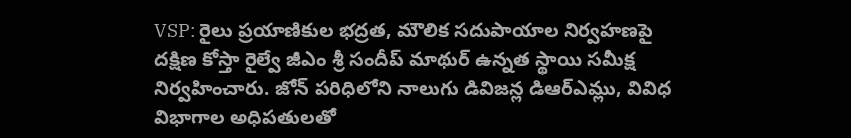VSP: రైలు ప్రయాణికుల భద్రత, మౌలిక సదుపాయాల నిర్వహణపై దక్షిణ కోస్తా రైల్వే జీఎం శ్రీ సందీప్ మాథుర్ ఉన్నత స్థాయి సమీక్ష నిర్వహించారు. జోన్ పరిధిలోని నాలుగు డివిజన్ల డిఆర్ఎమ్లు, వివిధ విభాగాల అధిపతులతో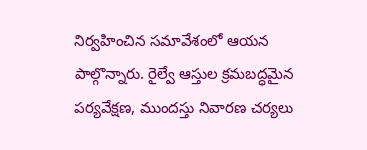నిర్వహించిన సమావేశంలో ఆయన పాల్గొన్నారు. రైల్వే ఆస్తుల క్రమబద్ధమైన పర్యవేక్షణ, ముందస్తు నివారణ చర్యలు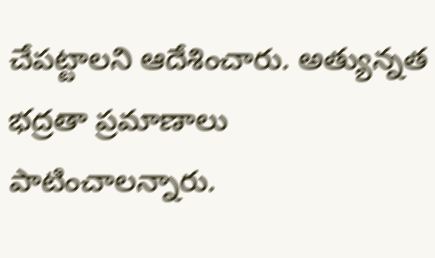చేపట్టాలని ఆదేశించారు. అత్యున్నత భద్రతా ప్రమాణాలు పాటించాలన్నారు.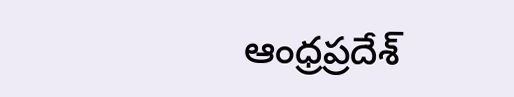ఆంధ్రప్రదేశ్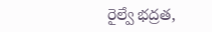రైల్వే భద్రత,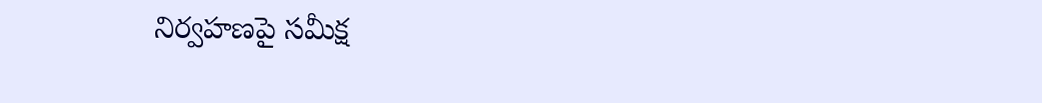నిర్వహణపై సమీక్ష